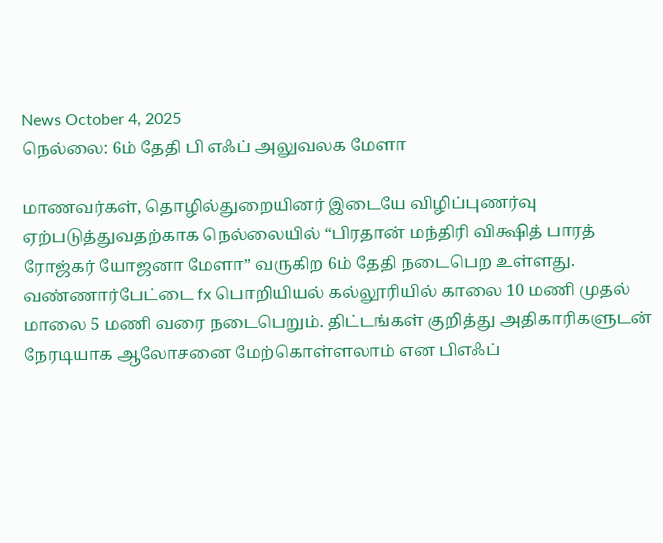News October 4, 2025
நெல்லை: 6ம் தேதி பி எஃப் அலுவலக மேளா

மாணவர்கள், தொழில்துறையினர் இடையே விழிப்புணர்வு ஏற்படுத்துவதற்காக நெல்லையில் “பிரதான் மந்திரி விக்ஷித் பாரத் ரோஜ்கர் யோஜனா மேளா” வருகிற 6ம் தேதி நடைபெற உள்ளது. வண்ணார்பேட்டை fx பொறியியல் கல்லூரியில் காலை 10 மணி முதல் மாலை 5 மணி வரை நடைபெறும். திட்டங்கள் குறித்து அதிகாரிகளுடன் நேரடியாக ஆலோசனை மேற்கொள்ளலாம் என பிஎஃப்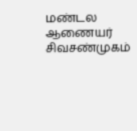மண்டல ஆணையர் சிவசண்முகம்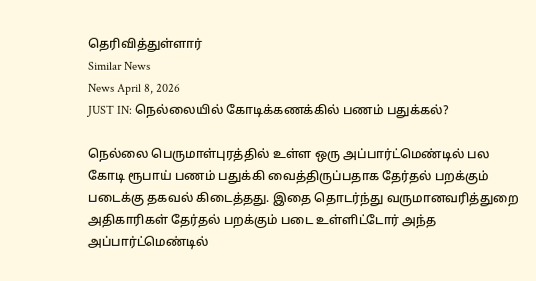தெரிவித்துள்ளார்
Similar News
News April 8, 2026
JUST IN: நெல்லையில் கோடிக்கணக்கில் பணம் பதுக்கல்?

நெல்லை பெருமாள்புரத்தில் உள்ள ஒரு அப்பார்ட்மெண்டில் பல கோடி ரூபாய் பணம் பதுக்கி வைத்திருப்பதாக தேர்தல் பறக்கும் படைக்கு தகவல் கிடைத்தது. இதை தொடர்ந்து வருமானவரித்துறை அதிகாரிகள் தேர்தல் பறக்கும் படை உள்ளிட்டோர் அந்த அப்பார்ட்மெண்டில்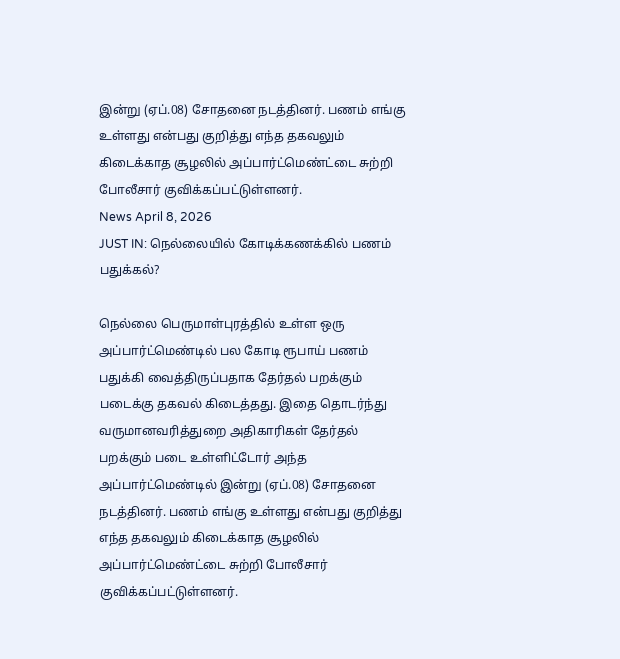இன்று (ஏப்.08) சோதனை நடத்தினர். பணம் எங்கு உள்ளது என்பது குறித்து எந்த தகவலும் கிடைக்காத சூழலில் அப்பார்ட்மெண்ட்டை சுற்றி போலீசார் குவிக்கப்பட்டுள்ளனர்.
News April 8, 2026
JUST IN: நெல்லையில் கோடிக்கணக்கில் பணம் பதுக்கல்?

நெல்லை பெருமாள்புரத்தில் உள்ள ஒரு அப்பார்ட்மெண்டில் பல கோடி ரூபாய் பணம் பதுக்கி வைத்திருப்பதாக தேர்தல் பறக்கும் படைக்கு தகவல் கிடைத்தது. இதை தொடர்ந்து வருமானவரித்துறை அதிகாரிகள் தேர்தல் பறக்கும் படை உள்ளிட்டோர் அந்த அப்பார்ட்மெண்டில் இன்று (ஏப்.08) சோதனை நடத்தினர். பணம் எங்கு உள்ளது என்பது குறித்து எந்த தகவலும் கிடைக்காத சூழலில் அப்பார்ட்மெண்ட்டை சுற்றி போலீசார் குவிக்கப்பட்டுள்ளனர்.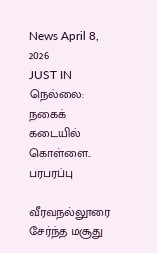News April 8, 2026
JUST IN நெல்லை: நகைக் கடையில் கொள்ளை.. பரபரப்பு

வீரவநல்லூரை சேர்ந்த மசூது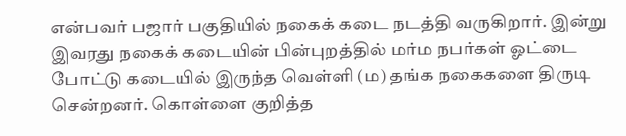என்பவர் பஜார் பகுதியில் நகைக் கடை நடத்தி வருகிறார். இன்று இவரது நகைக் கடையின் பின்புறத்தில் மர்ம நபர்கள் ஓட்டை போட்டு கடையில் இருந்த வெள்ளி (ம) தங்க நகைகளை திருடி சென்றனர். கொள்ளை குறித்த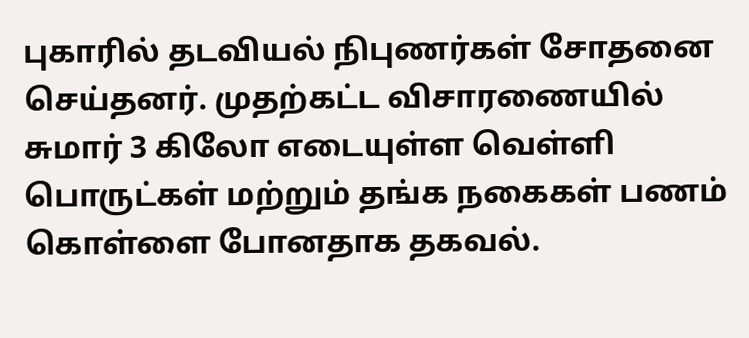புகாரில் தடவியல் நிபுணர்கள் சோதனை செய்தனர். முதற்கட்ட விசாரணையில் சுமார் 3 கிலோ எடையுள்ள வெள்ளி பொருட்கள் மற்றும் தங்க நகைகள் பணம் கொள்ளை போனதாக தகவல்.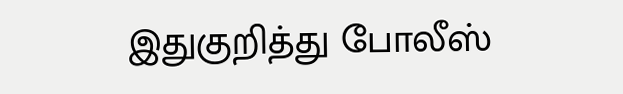இதுகுறித்து போலீஸ்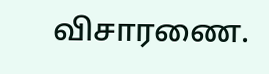விசாரணை.